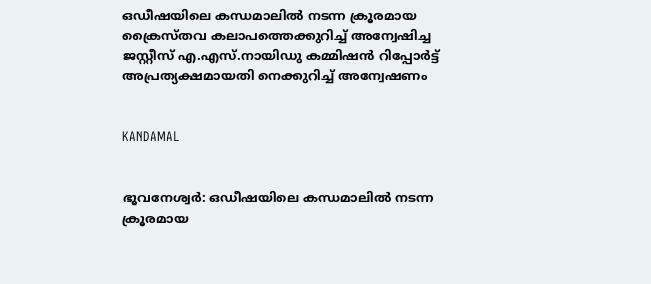ഒഡീഷയിലെ കന്ധമാലില്‍ നടന്ന ക്രൂരമായ ക്രൈസ്തവ കലാപത്തെക്കുറിച്ച് അന്വേഷിച്ച ജസ്റ്റീസ് എ.എസ്.നായിഡു കമ്മിഷന്‍ റിപ്പോര്‍ട്ട് അപ്രത്യക്ഷമായതി നെക്കുറിച്ച് അന്വേഷണം


KANDAMAL


ഭൂവനേശ്വര്‍: ഒഡീഷയിലെ കന്ധമാലില്‍ നടന്ന ക്രൂരമായ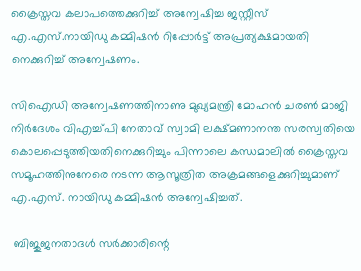ക്രൈസ്തവ കലാപത്തെക്കുറിച്ച് അന്വേഷിച്ച ജസ്റ്റീസ് എ.എസ്.നായിഡു കമ്മിഷന്‍ റിപ്പോര്‍ട്ട് അപ്രത്യക്ഷമായതി നെക്കുറിച്ച് അന്വേഷണം.

സിഐഡി അന്വേഷണത്തിനാണു മുഖ്യമന്ത്രി മോഹന്‍ ചരണ്‍ മാജി നിര്‍ദേശം വിഎച്ച്പി നേതാവ് സ്വാമി ലക്ഷ്മണാനന്ത സരസ്വതിയെ കൊലപ്പെടുത്തിയതിനെക്കുറിച്ചും പിന്നാലെ കന്ധമാലില്‍ ക്രൈസ്തവ സമൂഹത്തിനുനേരെ നടന്ന ആസൂത്രിത അക്രമങ്ങളെക്കുറിച്ചുമാണ് എ.എസ്. നായിഡു കമ്മിഷന്‍ അന്വേഷിച്ചത്.

 ബിജുജനതാദള്‍ സര്‍ക്കാരിന്റെ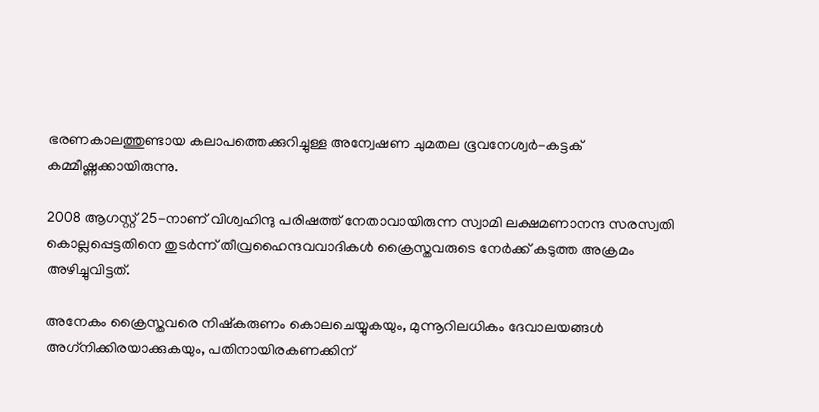ഭരണകാലത്തുണ്ടായ കലാപത്തെക്കുറിച്ചുള്ള അന്വേഷണ ചുമതല ഭൂവനേശ്വര്‍-കട്ടക് കമ്മീഷ്ണക്കായിരുന്നു.

2008 ആഗസ്റ്റ് 25-നാണ് വിശ്വഹിന്ദു പരിഷത്ത് നേതാവായിരുന്ന സ്വാമി ലക്ഷമണാനന്ദ സരസ്വതി കൊല്ലപ്പെട്ടതിനെ തുടര്‍ന്ന് തീവ്രഹൈന്ദവവാദികള്‍ ക്രൈസ്തവരുടെ നേര്‍ക്ക് കടുത്ത അക്രമം അഴിച്ചുവിട്ടത്.

അനേകം ക്രൈസ്തവരെ നിഷ്‌കരുണം കൊലചെയ്യുകയും, മുന്നൂറിലധികം ദേവാലയങ്ങള്‍ അഗ്‌നിക്കിരയാക്കുകയും, പതിനായിരകണക്കിന്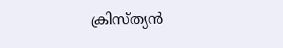ക്രിസ്ത്യന്‍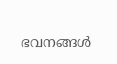ഭവനങ്ങള്‍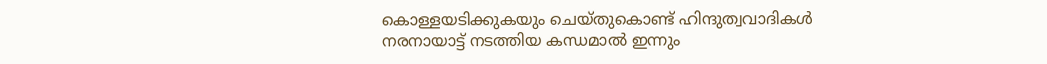കൊള്ളയടിക്കുകയും ചെയ്തുകൊണ്ട് ഹിന്ദുത്വവാദികള്‍ നരനായാട്ട് നടത്തിയ കന്ധമാല്‍ ഇന്നും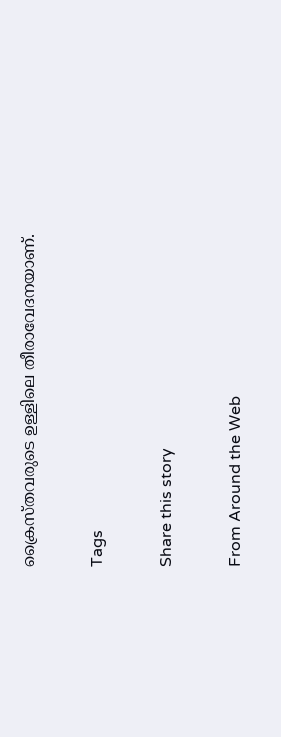ക്രൈസ്തവരുടെ ഉള്ളിലെ തീരാവേദനയാണ്.

Tags

Share this story

From Around the Web